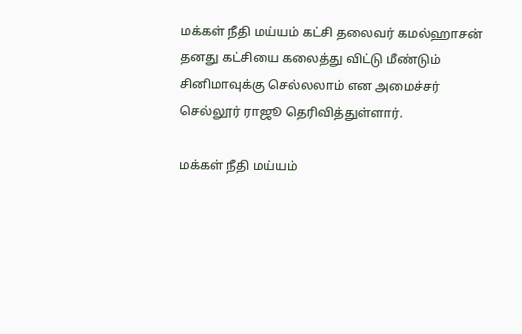மக்கள் நீதி மய்யம் கட்சி தலைவர் கமல்ஹாசன் தனது கட்சியை கலைத்து விட்டு மீண்டும் சினிமாவுக்கு செல்லலாம் என அமைச்சர் செல்லூர் ராஜூ தெரிவித்துள்ளார்.

மக்கள் நீதி மய்யம்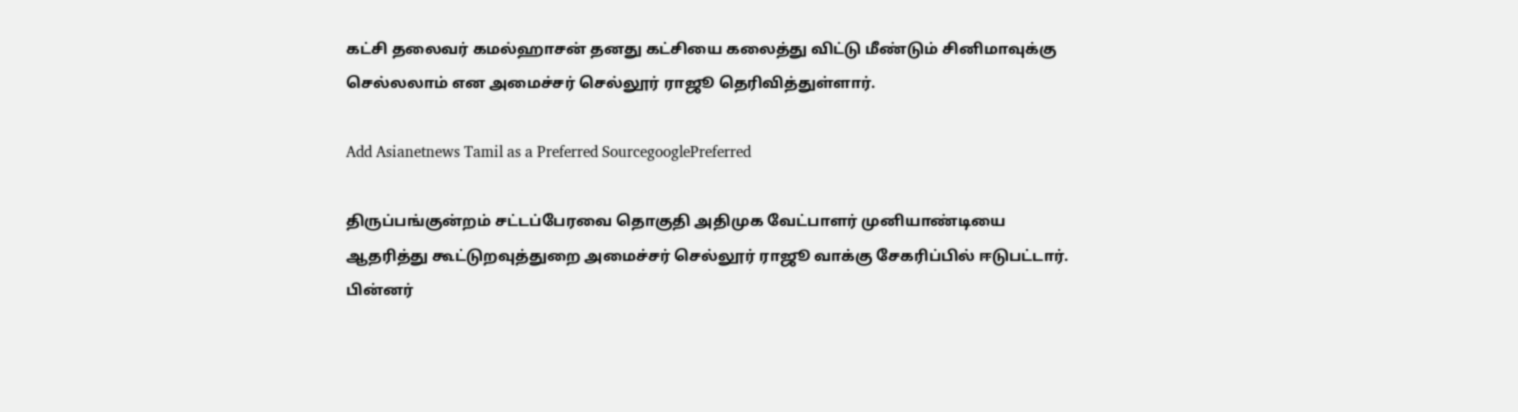கட்சி தலைவர் கமல்ஹாசன் தனது கட்சியை கலைத்து விட்டு மீண்டும் சினிமாவுக்கு செல்லலாம் என அமைச்சர் செல்லூர் ராஜூ தெரிவித்துள்ளார்.

Add Asianetnews Tamil as a Preferred SourcegooglePreferred

திருப்பங்குன்றம் சட்டப்பேரவை தொகுதி அதிமுக வேட்பாளர் முனியாண்டியை ஆதரித்து கூட்டுறவுத்துறை அமைச்சர் செல்லூர் ராஜூ வாக்கு சேகரிப்பில் ஈடுபட்டார். பின்னர்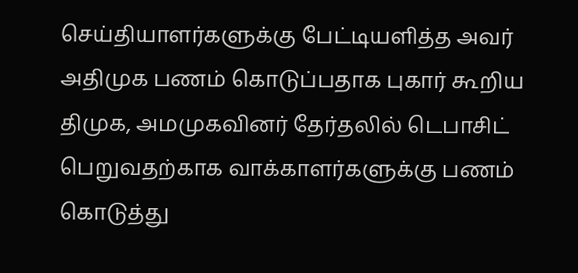செய்தியாளர்களுக்கு பேட்டியளித்த அவர் அதிமுக பணம் கொடுப்பதாக புகார் கூறிய திமுக, அமமுகவினர் தேர்தலில் டெபாசிட் பெறுவதற்காக வாக்காளர்களுக்கு பணம் கொடுத்து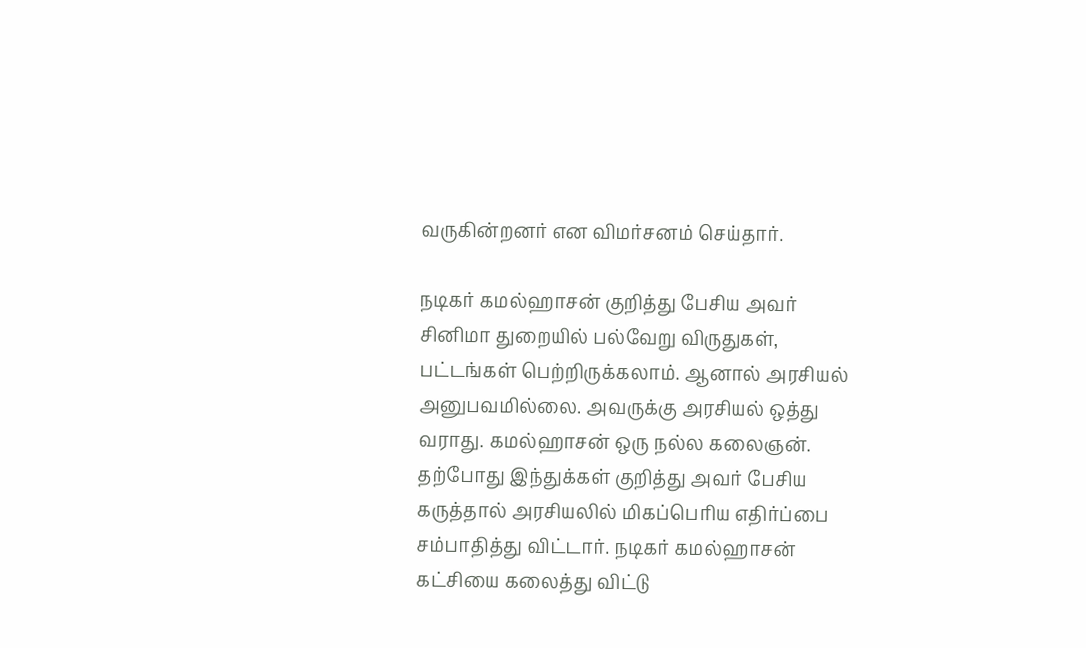வருகின்றனர் என விமர்சனம் செய்தார்.

நடிகர் கமல்ஹாசன் குறித்து பேசிய அவர் சினிமா துறையில் பல்வேறு விருதுகள், பட்டங்கள் பெற்றிருக்கலாம். ஆனால் அரசியல் அனுபவமில்லை. அவருக்கு அரசியல் ஒத்து வராது. கமல்ஹாசன் ஒரு நல்ல கலைஞன். தற்போது இந்துக்கள் குறித்து அவர் பேசிய கருத்தால் அரசியலில் மிகப்பெரிய எதிர்ப்பை சம்பாதித்து விட்டார். நடிகர் கமல்ஹாசன் கட்சியை கலைத்து விட்டு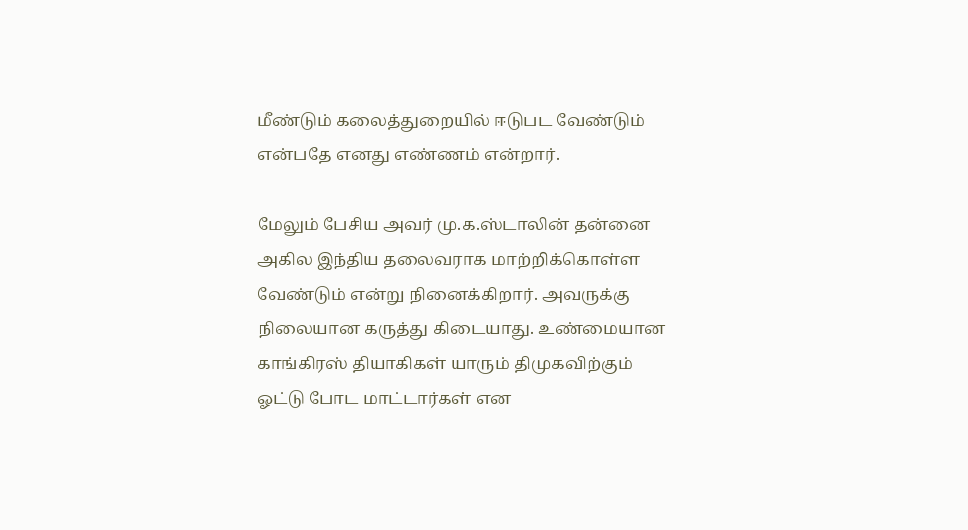மீண்டும் கலைத்துறையில் ஈடுபட வேண்டும் என்பதே எனது எண்ணம் என்றார்.

மேலும் பேசிய அவர் மு.க.ஸ்டாலின் தன்னை அகில இந்திய தலைவராக மாற்றிக்கொள்ள வேண்டும் என்று நினைக்கிறார். அவருக்கு நிலையான கருத்து கிடையாது. உண்மையான காங்கிரஸ் தியாகிகள் யாரும் திமுகவிற்கும் ஓட்டு போட மாட்டார்கள் என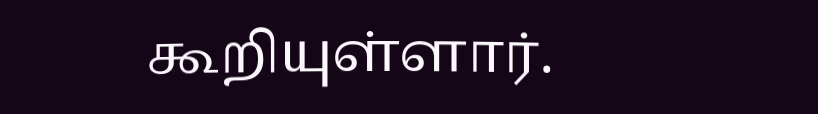கூறியுள்ளார்.